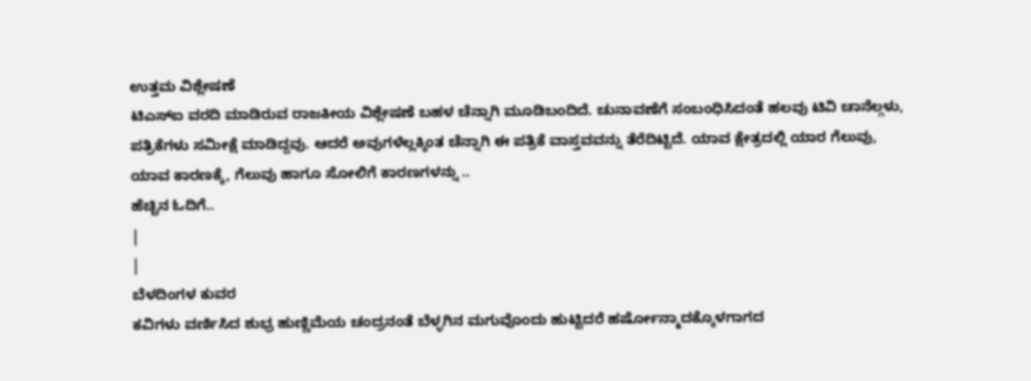ಉತ್ತಮ ವಿಶ್ಲೇಷಣೆ
ಟಿಎಸ್ಐ ವರದಿ ಮಾಡಿರುವ ರಾಜಕೀಯ ವಿಶ್ಲೇಷಣೆ ಬಹಳ ಚೆನ್ನಾಗಿ ಮೂಡಿಬಂದಿದೆ. ಚುನಾವಣೆಗೆ ಸಂಬಂಧಿಸಿದಂತೆ ಹಲವು ಟಿವಿ ಚಾನೆಲ್ಗಳು, ಪತ್ರಿಕೆಗಳು ಸಮೀಕ್ಷೆ ಮಾಡಿದ್ದವು. ಆದರೆ ಅವುಗಳೆಲ್ಲಕ್ಕಿಂತ ಚೆನ್ನಾಗಿ ಈ ಪತ್ರಿಕೆ ವಾಸ್ತವವನ್ನು ತೆರೆದಿಟ್ಟಿದೆ. ಯಾವ ಕ್ಷೇತ್ರದಲ್ಲಿ ಯಾರ ಗೆಲುವು, ಯಾವ ಕಾರಣಕ್ಕೆ, ಗೆಲುವು ಹಾಗೂ ಸೋಲಿಗೆ ಕಾರಣಗಳನ್ನು ..
ಹೆಚ್ಚಿನ ಓದಿಗೆ..
|
|
ಬೆಳದಿಂಗಳ ಕುವರ
ಕವಿಗಳು ವರ್ಣಿಸಿದ ಶುಭ್ರ ಹುಣ್ಣಿಮೆಯ ಚಂದ್ರನಂತೆ ಬೆಳ್ಳಗಿನ ಮಗುವೊಂದು ಹುಟ್ಟಿದರೆ ಹರ್ಷೋನ್ಮಾದಕ್ಕೊಳಗಾಗದ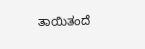ತಾಯಿತಂದೆ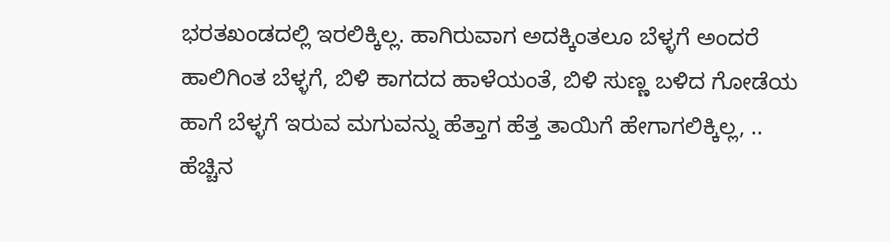ಭರತಖಂಡದಲ್ಲಿ ಇರಲಿಕ್ಕಿಲ್ಲ. ಹಾಗಿರುವಾಗ ಅದಕ್ಕಿಂತಲೂ ಬೆಳ್ಳಗೆ ಅಂದರೆ ಹಾಲಿಗಿಂತ ಬೆಳ್ಳಗೆ, ಬಿಳಿ ಕಾಗದದ ಹಾಳೆಯಂತೆ, ಬಿಳಿ ಸುಣ್ಣ ಬಳಿದ ಗೋಡೆಯ ಹಾಗೆ ಬೆಳ್ಳಗೆ ಇರುವ ಮಗುವನ್ನು ಹೆತ್ತಾಗ ಹೆತ್ತ ತಾಯಿಗೆ ಹೇಗಾಗಲಿಕ್ಕಿಲ್ಲ, ..
ಹೆಚ್ಚಿನ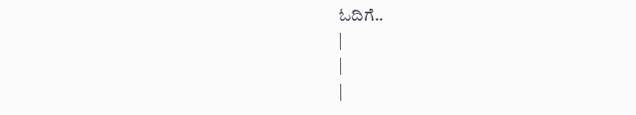ಓದಿಗೆ..
|
|
|